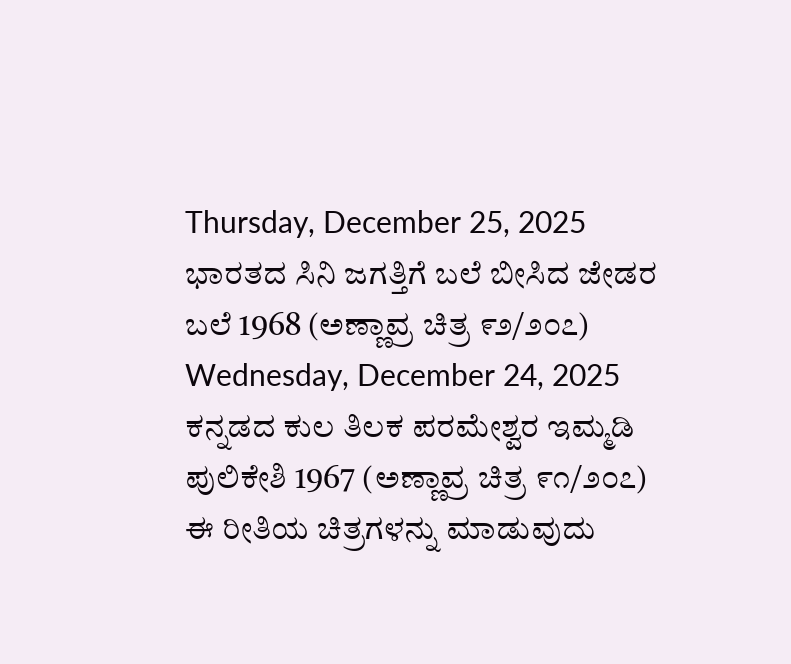Thursday, December 25, 2025
ಭಾರತದ ಸಿನಿ ಜಗತ್ತಿಗೆ ಬಲೆ ಬೀಸಿದ ಜೇಡರ ಬಲೆ 1968 (ಅಣ್ಣಾವ್ರ ಚಿತ್ರ ೯೨/೨೦೭)
Wednesday, December 24, 2025
ಕನ್ನಡದ ಕುಲ ತಿಲಕ ಪರಮೇಶ್ವರ ಇಮ್ಮಡಿ ಪುಲಿಕೇಶಿ 1967 (ಅಣ್ಣಾವ್ರ ಚಿತ್ರ ೯೧/೨೦೭)
ಈ ರೀತಿಯ ಚಿತ್ರಗಳನ್ನು ಮಾಡುವುದು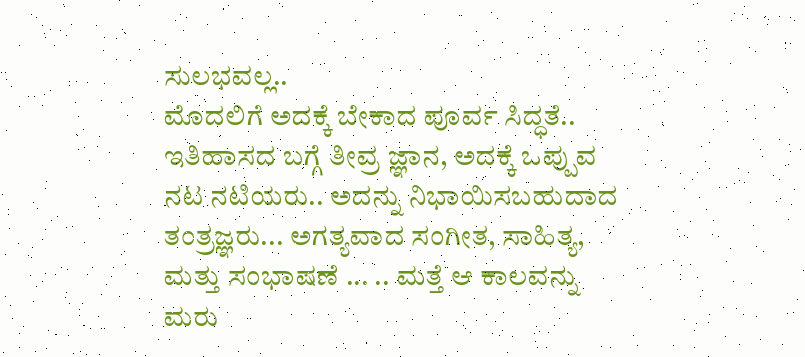ಸುಲಭವಲ್ಲ..
ಮೊದಲಿಗೆ ಅದಕ್ಕೆ ಬೇಕಾದ ಪೂರ್ವ ಸಿದ್ಧತೆ.. ಇತಿಹಾಸದ ಬಗ್ಗೆ ತೀವ್ರ ಜ್ಞಾನ, ಅದಕ್ಕೆ ಒಪ್ಪುವ ನಟ ನಟಿಯರು.. ಅದನ್ನು ನಿಭಾಯಿಸಬಹುದಾದ ತಂತ್ರಜ್ಞರು... ಅಗತ್ಯವಾದ ಸಂಗೀತ, ಸಾಹಿತ್ಯ, ಮತ್ತು ಸಂಭಾಷಣೆ ... .. ಮತ್ತೆ ಆ ಕಾಲವನ್ನು ಮರು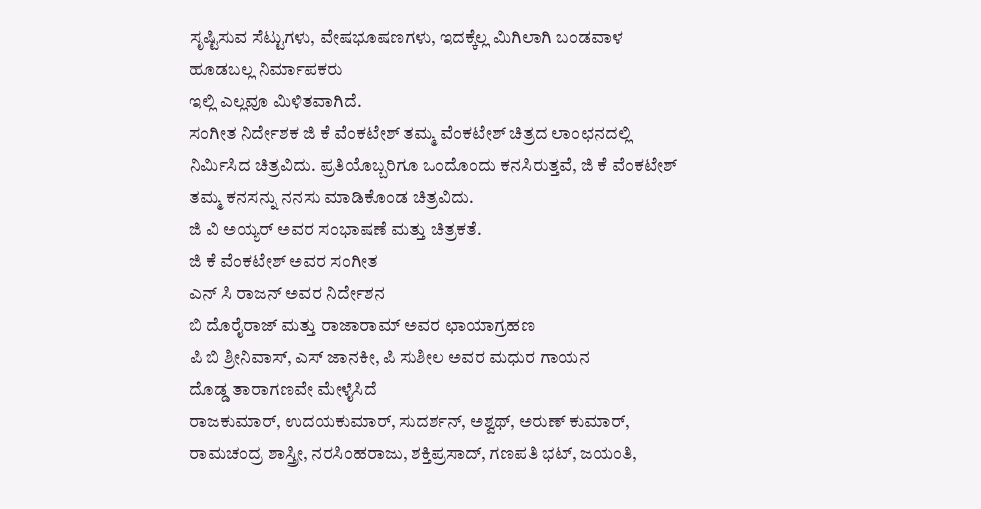ಸೃಷ್ಟಿಸುವ ಸೆಟ್ಟುಗಳು, ವೇಷಭೂಷಣಗಳು, ಇದಕ್ಕೆಲ್ಲ ಮಿಗಿಲಾಗಿ ಬಂಡವಾಳ ಹೂಡಬಲ್ಲ ನಿರ್ಮಾಪಕರು
ಇಲ್ಲಿ ಎಲ್ಲವೂ ಮಿಳಿತವಾಗಿದೆ.
ಸಂಗೀತ ನಿರ್ದೇಶಕ ಜಿ ಕೆ ವೆಂಕಟೇಶ್ ತಮ್ಮ ವೆಂಕಟೇಶ್ ಚಿತ್ರದ ಲಾಂಛನದಲ್ಲಿ ನಿರ್ಮಿಸಿದ ಚಿತ್ರವಿದು. ಪ್ರತಿಯೊಬ್ಬರಿಗೂ ಒಂದೊಂದು ಕನಸಿರುತ್ತವೆ, ಜಿ ಕೆ ವೆಂಕಟೇಶ್ ತಮ್ಮ ಕನಸನ್ನು ನನಸು ಮಾಡಿಕೊಂಡ ಚಿತ್ರವಿದು.
ಜಿ ವಿ ಅಯ್ಯರ್ ಅವರ ಸಂಭಾಷಣೆ ಮತ್ತು ಚಿತ್ರಕತೆ.
ಜಿ ಕೆ ವೆಂಕಟೇಶ್ ಅವರ ಸಂಗೀತ
ಎನ್ ಸಿ ರಾಜನ್ ಅವರ ನಿರ್ದೇಶನ
ಬಿ ದೊರೈರಾಜ್ ಮತ್ತು ರಾಜಾರಾಮ್ ಅವರ ಛಾಯಾಗ್ರಹಣ
ಪಿ ಬಿ ಶ್ರೀನಿವಾಸ್, ಎಸ್ ಜಾನಕೀ, ಪಿ ಸುಶೀಲ ಅವರ ಮಧುರ ಗಾಯನ
ದೊಡ್ಡ ತಾರಾಗಣವೇ ಮೇಳೈಸಿದೆ
ರಾಜಕುಮಾರ್, ಉದಯಕುಮಾರ್, ಸುದರ್ಶನ್, ಅಶ್ವಥ್, ಅರುಣ್ ಕುಮಾರ್, ರಾಮಚಂದ್ರ ಶಾಸ್ತ್ರೀ, ನರಸಿಂಹರಾಜು, ಶಕ್ತಿಪ್ರಸಾದ್, ಗಣಪತಿ ಭಟ್, ಜಯಂತಿ,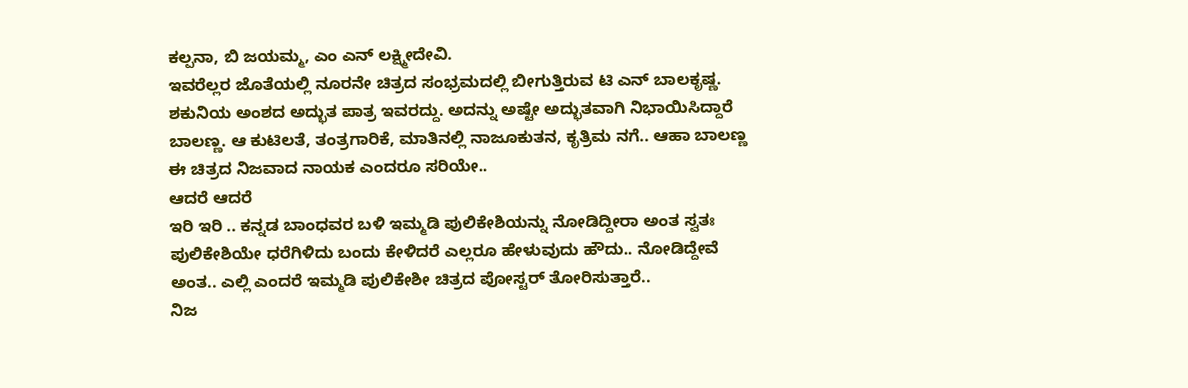ಕಲ್ಪನಾ, ಬಿ ಜಯಮ್ಮ, ಎಂ ಎನ್ ಲಕ್ಷ್ಮೀದೇವಿ.
ಇವರೆಲ್ಲರ ಜೊತೆಯಲ್ಲಿ ನೂರನೇ ಚಿತ್ರದ ಸಂಭ್ರಮದಲ್ಲಿ ಬೀಗುತ್ತಿರುವ ಟಿ ಎನ್ ಬಾಲಕೃಷ್ಣ. ಶಕುನಿಯ ಅಂಶದ ಅದ್ಭುತ ಪಾತ್ರ ಇವರದ್ದು. ಅದನ್ನು ಅಷ್ಟೇ ಅದ್ಭುತವಾಗಿ ನಿಭಾಯಿಸಿದ್ದಾರೆ ಬಾಲಣ್ಣ. ಆ ಕುಟಿಲತೆ, ತಂತ್ರಗಾರಿಕೆ, ಮಾತಿನಲ್ಲಿ ನಾಜೂಕುತನ, ಕೃತ್ರಿಮ ನಗೆ.. ಆಹಾ ಬಾಲಣ್ಣ ಈ ಚಿತ್ರದ ನಿಜವಾದ ನಾಯಕ ಎಂದರೂ ಸರಿಯೇ..
ಆದರೆ ಆದರೆ
ಇರಿ ಇರಿ .. ಕನ್ನಡ ಬಾಂಧವರ ಬಳಿ ಇಮ್ಮಡಿ ಪುಲಿಕೇಶಿಯನ್ನು ನೋಡಿದ್ದೀರಾ ಅಂತ ಸ್ವತಃ ಪುಲಿಕೇಶಿಯೇ ಧರೆಗಿಳಿದು ಬಂದು ಕೇಳಿದರೆ ಎಲ್ಲರೂ ಹೇಳುವುದು ಹೌದು.. ನೋಡಿದ್ದೇವೆ ಅಂತ.. ಎಲ್ಲಿ ಎಂದರೆ ಇಮ್ಮಡಿ ಪುಲಿಕೇಶೀ ಚಿತ್ರದ ಪೋಸ್ಟರ್ ತೋರಿಸುತ್ತಾರೆ..
ನಿಜ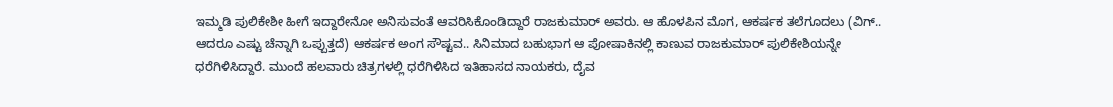ಇಮ್ಮಡಿ ಪುಲಿಕೇಶೀ ಹೀಗೆ ಇದ್ದಾರೇನೋ ಅನಿಸುವಂತೆ ಆವರಿಸಿಕೊಂಡಿದ್ದಾರೆ ರಾಜಕುಮಾರ್ ಅವರು. ಆ ಹೊಳಪಿನ ಮೊಗ, ಆಕರ್ಷಕ ತಲೆಗೂದಲು (ವಿಗ್.. ಆದರೂ ಎಷ್ಟು ಚೆನ್ನಾಗಿ ಒಪ್ಪುತ್ತದೆ) ಆಕರ್ಷಕ ಅಂಗ ಸೌಷ್ಟವ.. ಸಿನಿಮಾದ ಬಹುಭಾಗ ಆ ಪೋಷಾಕಿನಲ್ಲಿ ಕಾಣುವ ರಾಜಕುಮಾರ್ ಪುಲಿಕೇಶಿಯನ್ನೇ ಧರೆಗಿಳಿಸಿದ್ದಾರೆ. ಮುಂದೆ ಹಲವಾರು ಚಿತ್ರಗಳಲ್ಲಿ ಧರೆಗಿಳಿಸಿದ ಇತಿಹಾಸದ ನಾಯಕರು, ದೈವ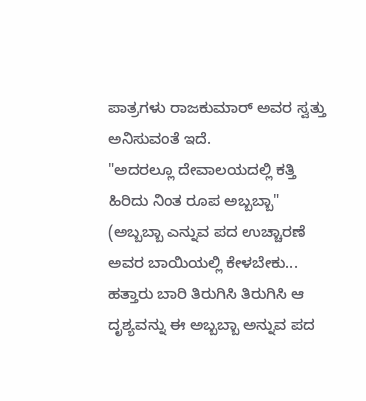ಪಾತ್ರಗಳು ರಾಜಕುಮಾರ್ ಅವರ ಸ್ವತ್ತು ಅನಿಸುವಂತೆ ಇದೆ.
"ಅದರಲ್ಲೂ ದೇವಾಲಯದಲ್ಲಿ ಕತ್ತಿ ಹಿರಿದು ನಿಂತ ರೂಪ ಅಬ್ಬಬ್ಬಾ" (ಅಬ್ಬಬ್ಬಾ ಎನ್ನುವ ಪದ ಉಚ್ಚಾರಣೆ ಅವರ ಬಾಯಿಯಲ್ಲಿ ಕೇಳಬೇಕು... ಹತ್ತಾರು ಬಾರಿ ತಿರುಗಿಸಿ ತಿರುಗಿಸಿ ಆ ದೃಶ್ಯವನ್ನು ಈ ಅಬ್ಬಬ್ಬಾ ಅನ್ನುವ ಪದ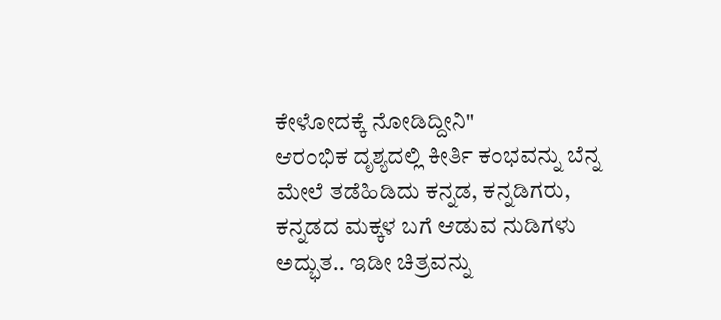ಕೇಳೋದಕ್ಕೆ ನೋಡಿದ್ದೀನಿ"
ಆರಂಭಿಕ ದೃಶ್ಯದಲ್ಲಿ ಕೀರ್ತಿ ಕಂಭವನ್ನು ಬೆನ್ನ ಮೇಲೆ ತಡೆಹಿಡಿದು ಕನ್ನಡ, ಕನ್ನಡಿಗರು, ಕನ್ನಡದ ಮಕ್ಕಳ ಬಗೆ ಆಡುವ ನುಡಿಗಳು ಅದ್ಭುತ.. ಇಡೀ ಚಿತ್ರವನ್ನು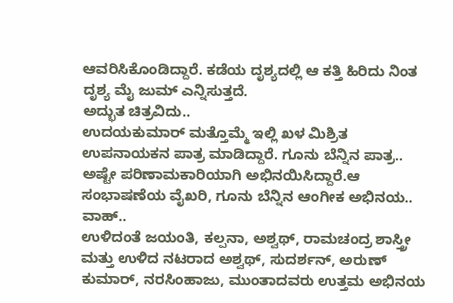ಆವರಿಸಿಕೊಂಡಿದ್ದಾರೆ. ಕಡೆಯ ದೃಶ್ಯದಲ್ಲಿ ಆ ಕತ್ತಿ ಹಿರಿದು ನಿಂತ ದೃಶ್ಯ ಮೈ ಜುಮ್ ಎನ್ನಿಸುತ್ತದೆ.
ಅದ್ಭುತ ಚಿತ್ರವಿದು..
ಉದಯಕುಮಾರ್ ಮತ್ತೊಮ್ಮೆ ಇಲ್ಲಿ ಖಳ ಮಿಶ್ರಿತ ಉಪನಾಯಕನ ಪಾತ್ರ ಮಾಡಿದ್ದಾರೆ. ಗೂನು ಬೆನ್ನಿನ ಪಾತ್ರ.. ಅಷ್ಟೇ ಪರಿಣಾಮಕಾರಿಯಾಗಿ ಅಭಿನಯಿಸಿದ್ದಾರೆ.ಆ ಸಂಭಾಷಣೆಯ ವೈಖರಿ, ಗೂನು ಬೆನ್ನಿನ ಆಂಗೀಕ ಅಭಿನಯ.. ವಾಹ್..
ಉಳಿದಂತೆ ಜಯಂತಿ, ಕಲ್ಪನಾ, ಅಶ್ವಥ್, ರಾಮಚಂದ್ರ ಶಾಸ್ತ್ರೀ ಮತ್ತು ಉಳಿದ ನಟರಾದ ಅಶ್ವಥ್, ಸುದರ್ಶನ್, ಅರುಣ್ ಕುಮಾರ್, ನರಸಿಂಹಾಜು, ಮುಂತಾದವರು ಉತ್ತಮ ಅಭಿನಯ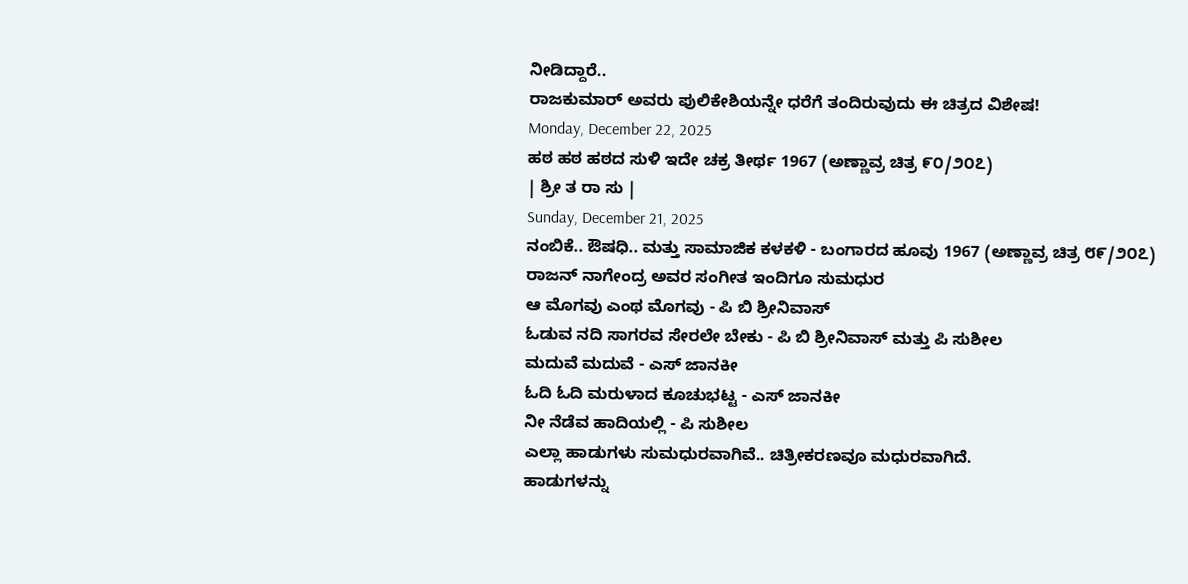ನೀಡಿದ್ದಾರೆ..
ರಾಜಕುಮಾರ್ ಅವರು ಪುಲಿಕೇಶಿಯನ್ನೇ ಧರೆಗೆ ತಂದಿರುವುದು ಈ ಚಿತ್ರದ ವಿಶೇಷ!
Monday, December 22, 2025
ಹಠ ಹಠ ಹಠದ ಸುಳಿ ಇದೇ ಚಕ್ರ ತೀರ್ಥ 1967 (ಅಣ್ಣಾವ್ರ ಚಿತ್ರ ೯೦/೨೦೭)
| ಶ್ರೀ ತ ರಾ ಸು |
Sunday, December 21, 2025
ನಂಬಿಕೆ.. ಔಷಧಿ.. ಮತ್ತು ಸಾಮಾಜಿಕ ಕಳಕಳಿ - ಬಂಗಾರದ ಹೂವು 1967 (ಅಣ್ಣಾವ್ರ ಚಿತ್ರ ೮೯/೨೦೭)
ರಾಜನ್ ನಾಗೇಂದ್ರ ಅವರ ಸಂಗೀತ ಇಂದಿಗೂ ಸುಮಧುರ
ಆ ಮೊಗವು ಎಂಥ ಮೊಗವು - ಪಿ ಬಿ ಶ್ರೀನಿವಾಸ್
ಓಡುವ ನದಿ ಸಾಗರವ ಸೇರಲೇ ಬೇಕು - ಪಿ ಬಿ ಶ್ರೀನಿವಾಸ್ ಮತ್ತು ಪಿ ಸುಶೀಲ
ಮದುವೆ ಮದುವೆ - ಎಸ್ ಜಾನಕೀ
ಓದಿ ಓದಿ ಮರುಳಾದ ಕೂಚುಭಟ್ಟ - ಎಸ್ ಜಾನಕೀ
ನೀ ನೆಡೆವ ಹಾದಿಯಲ್ಲಿ - ಪಿ ಸುಶೀಲ
ಎಲ್ಲಾ ಹಾಡುಗಳು ಸುಮಧುರವಾಗಿವೆ.. ಚಿತ್ರೀಕರಣವೂ ಮಧುರವಾಗಿದೆ.
ಹಾಡುಗಳನ್ನು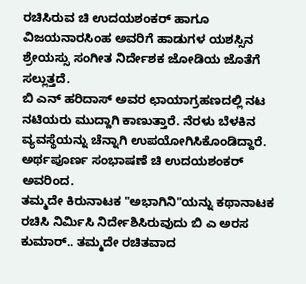ರಚಿಸಿರುವ ಚಿ ಉದಯಶಂಕರ್ ಹಾಗೂ ವಿಜಯನಾರಸಿಂಹ ಅವರಿಗೆ ಹಾಡುಗಳ ಯಶಸ್ಸಿನ ಶ್ರೇಯಸ್ಸು ಸಂಗೀತ ನಿರ್ದೇಶಕ ಜೋಡಿಯ ಜೊತೆಗೆ ಸಲ್ಲುತ್ತದೆ.
ಬಿ ಎನ್ ಹರಿದಾಸ್ ಅವರ ಛಾಯಾಗ್ರಹಣದಲ್ಲಿ ನಟ ನಟಿಯರು ಮುದ್ದಾಗಿ ಕಾಣುತ್ತಾರೆ. ನೆರಳು ಬೆಳಕಿನ ವ್ಯವಸ್ಥೆಯನ್ನು ಚೆನ್ನಾಗಿ ಉಪಯೋಗಿಸಿಕೊಂಡಿದ್ದಾರೆ.
ಅರ್ಥಪೂರ್ಣ ಸಂಭಾಷಣೆ ಚಿ ಉದಯಶಂಕರ್ ಅವರಿಂದ.
ತಮ್ಮದೇ ಕಿರುನಾಟಕ "ಅಭಾಗಿನಿ"ಯನ್ನು ಕಥಾನಾಟಕ ರಚಿಸಿ ನಿರ್ಮಿಸಿ ನಿರ್ದೇಶಿಸಿರುವುದು ಬಿ ಎ ಅರಸ ಕುಮಾರ್.. ತಮ್ಮದೇ ರಚಿತವಾದ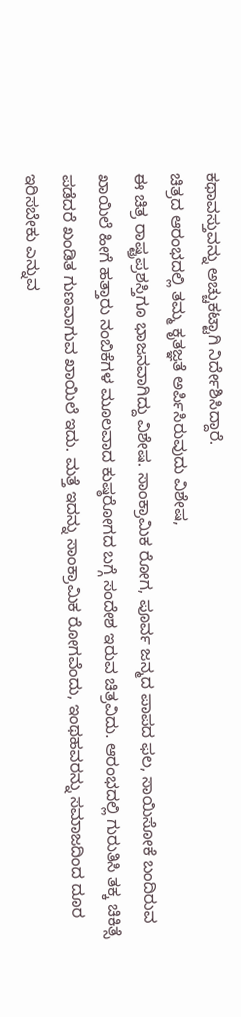ಕಥಾವಸ್ತುವನ್ನು ಅಚ್ಚುಕಟ್ಟಾಗಿ ನಿರ್ದೇಶಿಸಿದ್ದಾರೆ.
ಚಿತ್ರದ ಆರಂಭದಲ್ಲಿ ತಮ್ಮ ಕೃತಜ್ಞತೆ ಅರ್ಪಿಸಿರುವುದು ವಿಶೇಷ,
ಈ ಚಿತ್ರ ರಾಷ್ಟ್ರಪ್ರಶಸ್ತಿಗೂ ಭಾಜನವಾಗಿದ್ದು ವಿಶೇಷ. ಸಾಂಕ್ರಾಮಿಕ ರೋಗ, ಪೂರ್ವ ಜನ್ಮದ ಪಾಪದ ಫಲ, ಸಾಯಿಸೋಕೆ ಬಂದಿರುವ ಖಾಯಿಲೆ ಹೀಗೆ ಹತ್ತಾರು ನಂಬಿಕೆಗಳ ಮೂಲವಾದ ಕುಷ್ಠರೋಗದ ಬಗ್ಗೆ ಸಂದೇಶ ಇರುವ ಚಿತ್ರವಿದು. ಆರಂಭದಲ್ಲಿ ಗುರುತಿಸಿ ತಕ್ಕ ಚಿಕಿತ್ಸೆ ಪಡೆದರೆ ಖಂಡಿತ ಗುಣವಾಗುವ ಖಾಯಿಲೆ ಇದು. ಮತ್ತೆ ಇದನ್ನು ಸಾಂಕ್ರಾಮಿಕ ರೋಗವೆಂದು, ಇಂಥಹವರನ್ನು ಸಮಾಜದಿಂದ ದೂರ ಇರಿಸಬೇಕು ಎನ್ನುವ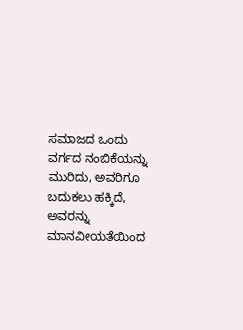ಸಮಾಜದ ಒಂದು ವರ್ಗದ ನಂಬಿಕೆಯನ್ನು ಮುರಿದು, ಅವರಿಗೂ ಬದುಕಲು ಹಕ್ಕಿದೆ, ಅವರನ್ನು ಮಾನವೀಯತೆಯಿಂದ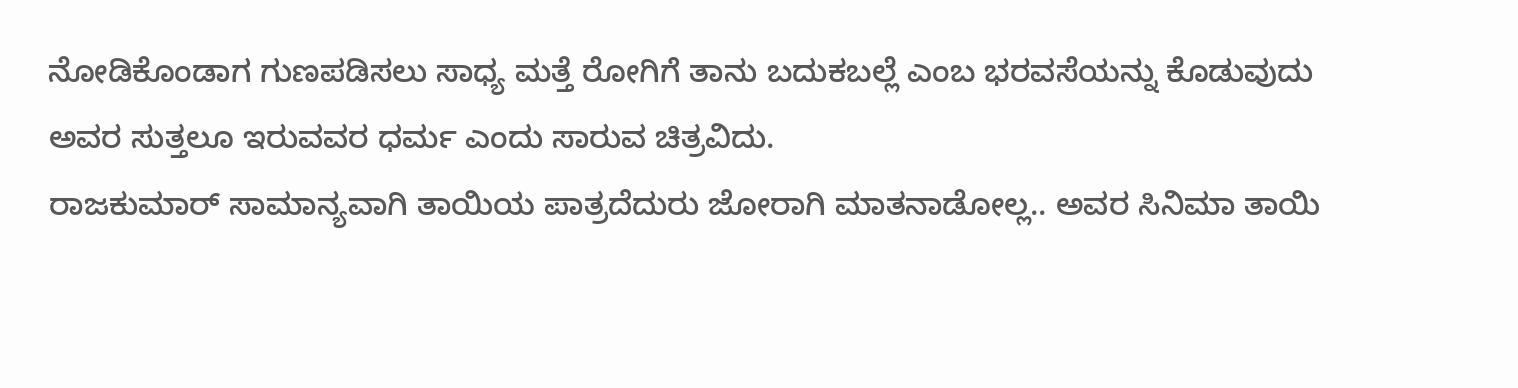ನೋಡಿಕೊಂಡಾಗ ಗುಣಪಡಿಸಲು ಸಾಧ್ಯ ಮತ್ತೆ ರೋಗಿಗೆ ತಾನು ಬದುಕಬಲ್ಲೆ ಎಂಬ ಭರವಸೆಯನ್ನು ಕೊಡುವುದು ಅವರ ಸುತ್ತಲೂ ಇರುವವರ ಧರ್ಮ ಎಂದು ಸಾರುವ ಚಿತ್ರವಿದು.
ರಾಜಕುಮಾರ್ ಸಾಮಾನ್ಯವಾಗಿ ತಾಯಿಯ ಪಾತ್ರದೆದುರು ಜೋರಾಗಿ ಮಾತನಾಡೋಲ್ಲ.. ಅವರ ಸಿನಿಮಾ ತಾಯಿ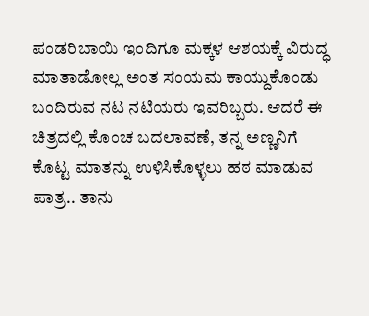ಪಂಡರಿಬಾಯಿ ಇಂದಿಗೂ ಮಕ್ಕಳ ಆಶಯಕ್ಕೆ ವಿರುದ್ಧ ಮಾತಾಡೋಲ್ಲ ಅಂತ ಸಂಯಮ ಕಾಯ್ದುಕೊಂಡು ಬಂದಿರುವ ನಟ ನಟಿಯರು ಇವರಿಬ್ಬರು. ಆದರೆ ಈ ಚಿತ್ರದಲ್ಲಿ ಕೊಂಚ ಬದಲಾವಣೆ, ತನ್ನ ಅಣ್ಣನಿಗೆ ಕೊಟ್ಟ ಮಾತನ್ನು ಉಳಿಸಿಕೊಳ್ಳಲು ಹಠ ಮಾಡುವ ಪಾತ್ರ.. ತಾನು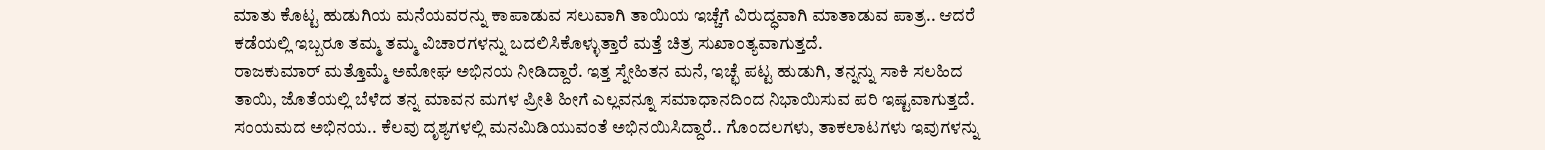ಮಾತು ಕೊಟ್ಟ ಹುಡುಗಿಯ ಮನೆಯವರನ್ನು ಕಾಪಾಡುವ ಸಲುವಾಗಿ ತಾಯಿಯ ಇಚ್ಚೆಗೆ ವಿರುದ್ಧವಾಗಿ ಮಾತಾಡುವ ಪಾತ್ರ.. ಆದರೆ ಕಡೆಯಲ್ಲಿ ಇಬ್ಬರೂ ತಮ್ಮ ತಮ್ಮ ವಿಚಾರಗಳನ್ನು ಬದಲಿಸಿಕೊಳ್ಳುತ್ತಾರೆ ಮತ್ತೆ ಚಿತ್ರ ಸುಖಾಂತ್ಯವಾಗುತ್ತದೆ.
ರಾಜಕುಮಾರ್ ಮತ್ತೊಮ್ಮೆ ಅಮೋಘ ಅಭಿನಯ ನೀಡಿದ್ದಾರೆ. ಇತ್ತ ಸ್ನೇಹಿತನ ಮನೆ, ಇಚ್ಛೆ ಪಟ್ಟ ಹುಡುಗಿ, ತನ್ನನ್ನು ಸಾಕಿ ಸಲಹಿದ ತಾಯಿ, ಜೊತೆಯಲ್ಲಿ ಬೆಳೆದ ತನ್ನ ಮಾವನ ಮಗಳ ಪ್ರೀತಿ ಹೀಗೆ ಎಲ್ಲವನ್ನೂ ಸಮಾಧಾನದಿಂದ ನಿಭಾಯಿಸುವ ಪರಿ ಇಷ್ಟವಾಗುತ್ತದೆ.
ಸಂಯಮದ ಅಭಿನಯ.. ಕೆಲವು ದೃಶ್ಯಗಳಲ್ಲಿ ಮನಮಿಡಿಯುವಂತೆ ಅಭಿನಯಿಸಿದ್ದಾರೆ.. ಗೊಂದಲಗಳು, ತಾಕಲಾಟಗಳು ಇವುಗಳನ್ನು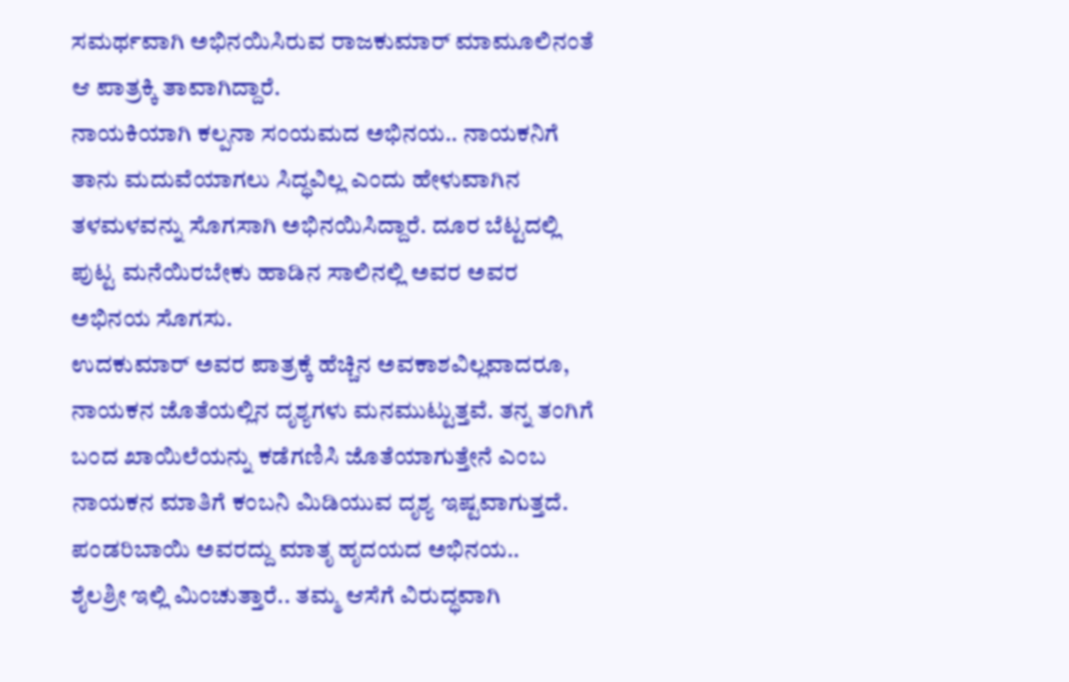ಸಮರ್ಥವಾಗಿ ಅಭಿನಯಿಸಿರುವ ರಾಜಕುಮಾರ್ ಮಾಮೂಲಿನಂತೆ ಆ ಪಾತ್ರಕ್ಕಿ ತಾವಾಗಿದ್ದಾರೆ.
ನಾಯಕಿಯಾಗಿ ಕಲ್ಪನಾ ಸಂಯಮದ ಅಭಿನಯ.. ನಾಯಕನಿಗೆ ತಾನು ಮದುವೆಯಾಗಲು ಸಿದ್ಧವಿಲ್ಲ ಎಂದು ಹೇಳುವಾಗಿನ ತಳಮಳವನ್ನು ಸೊಗಸಾಗಿ ಅಭಿನಯಿಸಿದ್ದಾರೆ. ದೂರ ಬೆಟ್ಟದಲ್ಲಿ ಪುಟ್ಟ ಮನೆಯಿರಬೇಕು ಹಾಡಿನ ಸಾಲಿನಲ್ಲಿ ಅವರ ಅವರ ಅಭಿನಯ ಸೊಗಸು.
ಉದಕುಮಾರ್ ಅವರ ಪಾತ್ರಕ್ಕೆ ಹೆಚ್ಚಿನ ಅವಕಾಶವಿಲ್ಲವಾದರೂ, ನಾಯಕನ ಜೊತೆಯಲ್ಲಿನ ದೃಶ್ಯಗಳು ಮನಮುಟ್ಟುತ್ತವೆ. ತನ್ನ ತಂಗಿಗೆ ಬಂದ ಖಾಯಿಲೆಯನ್ನು ಕಡೆಗಣಿಸಿ ಜೊತೆಯಾಗುತ್ತೇನೆ ಎಂಬ ನಾಯಕನ ಮಾತಿಗೆ ಕಂಬನಿ ಮಿಡಿಯುವ ದೃಶ್ಯ ಇಷ್ಟವಾಗುತ್ತದೆ.
ಪಂಡರಿಬಾಯಿ ಅವರದ್ದು ಮಾತೃ ಹೃದಯದ ಅಭಿನಯ..
ಶೈಲಶ್ರೀ ಇಲ್ಲಿ ಮಿಂಚುತ್ತಾರೆ.. ತಮ್ಮ ಆಸೆಗೆ ವಿರುದ್ಧವಾಗಿ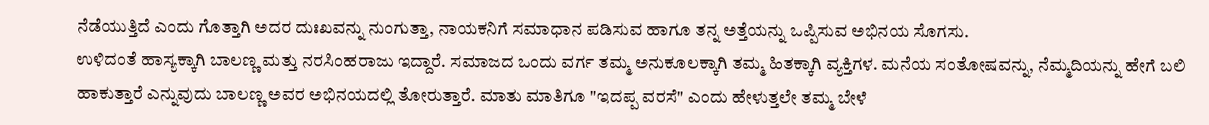ನೆಡೆಯುತ್ತಿದೆ ಎಂದು ಗೊತ್ತಾಗಿ ಅದರ ದುಃಖವನ್ನು ನುಂಗುತ್ತಾ, ನಾಯಕನಿಗೆ ಸಮಾಧಾನ ಪಡಿಸುವ ಹಾಗೂ ತನ್ನ ಅತ್ತೆಯನ್ನು ಒಪ್ಪಿಸುವ ಅಭಿನಯ ಸೊಗಸು.
ಉಳಿದಂತೆ ಹಾಸ್ಯಕ್ಕಾಗಿ ಬಾಲಣ್ಣ ಮತ್ತು ನರಸಿಂಹರಾಜು ಇದ್ದಾರೆ. ಸಮಾಜದ ಒಂದು ವರ್ಗ ತಮ್ಮ ಅನುಕೂಲಕ್ಕಾಗಿ ತಮ್ಮ ಹಿತಕ್ಕಾಗಿ ವ್ಯಕ್ತಿಗಳ. ಮನೆಯ ಸಂತೋಷವನ್ನು, ನೆಮ್ಮದಿಯನ್ನು ಹೇಗೆ ಬಲಿ ಹಾಕುತ್ತಾರೆ ಎನ್ನುವುದು ಬಾಲಣ್ಣ ಅವರ ಅಭಿನಯದಲ್ಲಿ ತೋರುತ್ತಾರೆ. ಮಾತು ಮಾತಿಗೂ "ಇದಪ್ಪ ವರಸೆ" ಎಂದು ಹೇಳುತ್ತಲೇ ತಮ್ಮ ಬೇಳೆ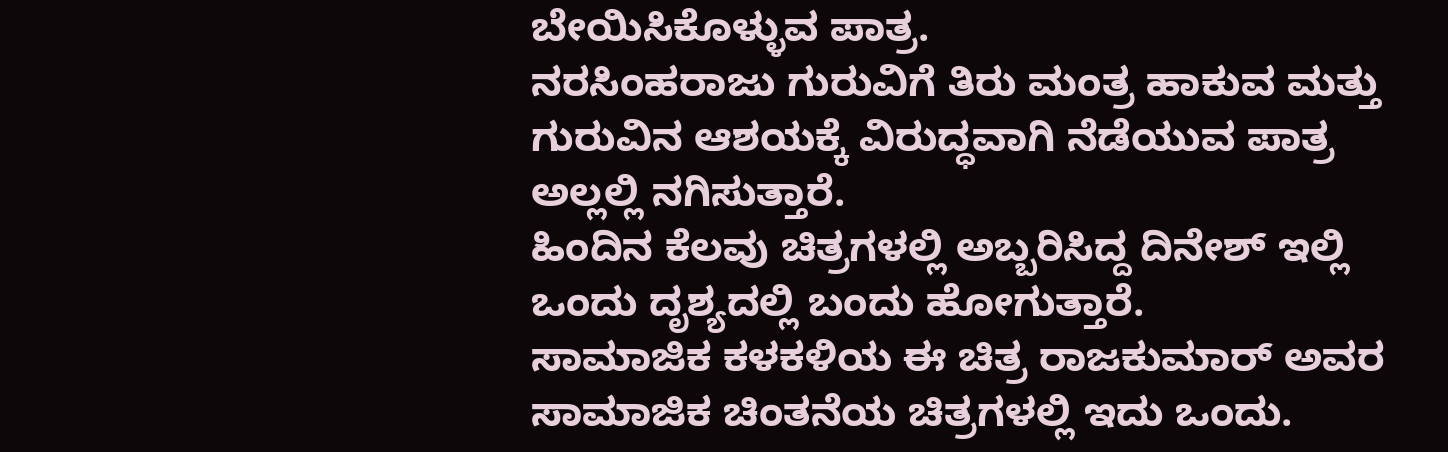ಬೇಯಿಸಿಕೊಳ್ಳುವ ಪಾತ್ರ.
ನರಸಿಂಹರಾಜು ಗುರುವಿಗೆ ತಿರು ಮಂತ್ರ ಹಾಕುವ ಮತ್ತು ಗುರುವಿನ ಆಶಯಕ್ಕೆ ವಿರುದ್ಧವಾಗಿ ನೆಡೆಯುವ ಪಾತ್ರ ಅಲ್ಲಲ್ಲಿ ನಗಿಸುತ್ತಾರೆ.
ಹಿಂದಿನ ಕೆಲವು ಚಿತ್ರಗಳಲ್ಲಿ ಅಬ್ಬರಿಸಿದ್ದ ದಿನೇಶ್ ಇಲ್ಲಿ ಒಂದು ದೃಶ್ಯದಲ್ಲಿ ಬಂದು ಹೋಗುತ್ತಾರೆ.
ಸಾಮಾಜಿಕ ಕಳಕಳಿಯ ಈ ಚಿತ್ರ ರಾಜಕುಮಾರ್ ಅವರ ಸಾಮಾಜಿಕ ಚಿಂತನೆಯ ಚಿತ್ರಗಳಲ್ಲಿ ಇದು ಒಂದು.